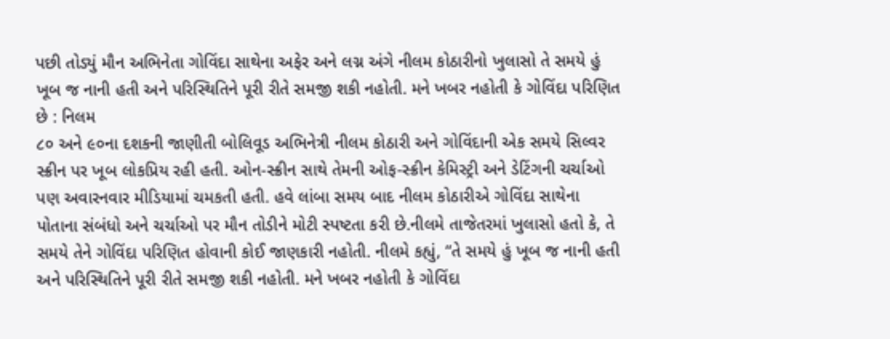પછી તોડ્યું મૌન અભિનેતા ગોવિંદા સાથેના અફેર અને લગ્ન અંગે નીલમ કોઠારીનો ખુલાસો તે સમયે હું ખૂબ જ નાની હતી અને પરિસ્થિતિને પૂરી રીતે સમજી શકી નહોતી. મને ખબર નહોતી કે ગોવિંદા પરિણિત છે : નિલમ
૮૦ અને ૯૦ના દશકની જાણીતી બોલિવૂડ અભિનેત્રી નીલમ કોઠારી અને ગોવિંદાની એક સમયે સિલ્વર સ્ક્રીન પર ખૂબ લોકપ્રિય રહી હતી. ઓન-સ્ક્રીન સાથે તેમની ઓફ-સ્ક્રીન કેમિસ્ટ્રી અને ડેટિંગની ચર્ચાઓ પણ અવારનવાર મીડિયામાં ચમકતી હતી. હવે લાંબા સમય બાદ નીલમ કોઠારીએ ગોવિંદા સાથેના પોતાના સંબંધો અને ચર્ચાઓ પર મૌન તોડીને મોટી સ્પષ્ટતા કરી છે.નીલમે તાજેતરમાં ખુલાસો હતો કે, તે સમયે તેને ગોવિંદા પરિણિત હોવાની કોઈ જાણકારી નહોતી. નીલમે કહ્યું, “તે સમયે હું ખૂબ જ નાની હતી અને પરિસ્થિતિને પૂરી રીતે સમજી શકી નહોતી. મને ખબર નહોતી કે ગોવિંદા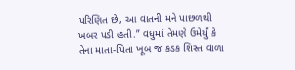પરિણિત છે, આ વાતની મને પાછળથી ખબર પડી હતી.” વધુમાં તેમણે ઉમેર્યું કે તેના માતા-પિતા ખૂબ જ કડક શિસ્ત વાળા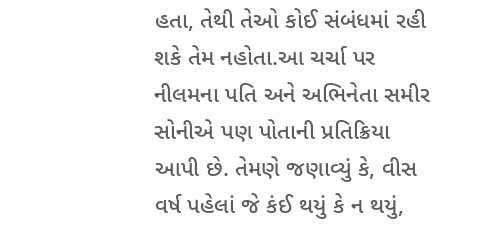હતા, તેથી તેઓ કોઈ સંબંધમાં રહી શકે તેમ નહોતા.આ ચર્ચા પર નીલમના પતિ અને અભિનેતા સમીર સોનીએ પણ પોતાની પ્રતિક્રિયા આપી છે. તેમણે જણાવ્યું કે, વીસ વર્ષ પહેલાં જે કંઈ થયું કે ન થયું,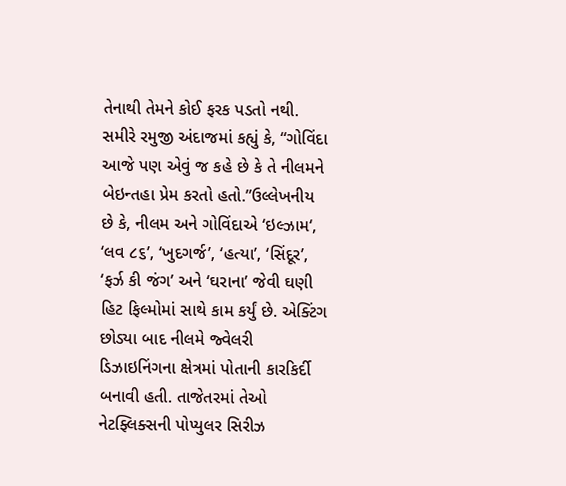તેનાથી તેમને કોઈ ફરક પડતો નથી. સમીરે રમુજી અંદાજમાં કહ્યું કે, “ગોવિંદા આજે પણ એવું જ કહે છે કે તે નીલમને બેઇન્તહા પ્રેમ કરતો હતો.”ઉલ્લેખનીય છે કે, નીલમ અને ગોવિંદાએ ‘ઇલ્ઝામ‘, ‘લવ ૮૬’, ‘ખુદગર્જ’, ‘હત્યા’, ‘સિંદૂર’, ‘ફર્ઝ કી જંગ’ અને ‘ઘરાના’ જેવી ઘણી હિટ ફિલ્મોમાં સાથે કામ કર્યું છે. એક્ટિંગ છોડ્યા બાદ નીલમે જ્વેલરી ડિઝાઇનિંગના ક્ષેત્રમાં પોતાની કારકિર્દી બનાવી હતી. તાજેતરમાં તેઓ નેટફ્લિક્સની પોપ્યુલર સિરીઝ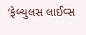‘ફેબ્યુલસ લાઈવ્સ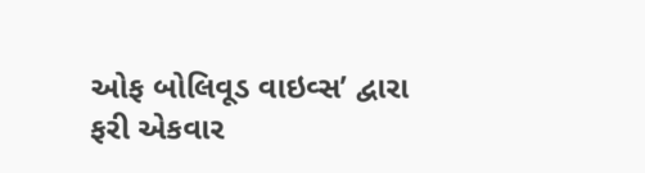ઓફ બોલિવૂડ વાઇવ્સ’ દ્વારા ફરી એકવાર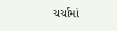ચર્ચામાં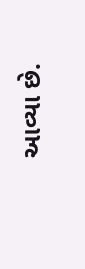આવ્યા છે.